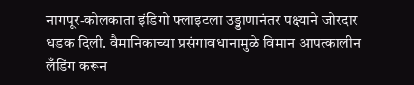नागपूर-कोलकाता इंडिगो फ्लाइटला उड्डाणानंतर पक्ष्याने जोरदार धडक दिली. वैमानिकाच्या प्रसंगावधानामुळे विमान आपत्कालीन लँडिंग करून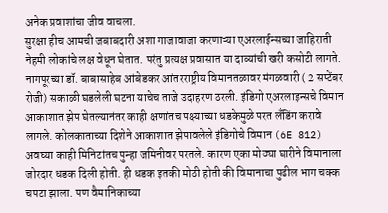अनेक प्रवाशांचा जीव वाचला.
सुरक्षा हीच आमची जबाबदारी अशा गाजावाजा करणाऱ्या एअरलाईन्सच्या जाहिराती नेहमी लोकांचे लक्ष वेधून घेतात. परंतु प्रत्यक्ष प्रवासात या दाव्यांची खरी कसोटी लागते. नागपूरच्या डॉ. बाबासाहेब आंबेडकर आंतरराष्ट्रीय विमानतळावर मंगळवारी ( 2 सप्टेंबर रोजी) सकाळी घडलेली घटना याचेच ताजे उदाहरण ठरली. इंडिगो एअरलाइन्सचे विमान आकाशात झेप घेतल्यानंतर काही क्षणांतच पक्ष्याच्या धडकेमुळे परत लँडिंग करावे लागले. कोलकाताच्या दिशेने आकाशात झेपावलेले इंडिगोचे विमान (6E 812) अवघ्या काही मिनिटांतच पुन्हा जमिनीवर परतले. कारण एका मोठ्या घारीने विमानाला जोरदार धडक दिली होती. ही धडक इतकी मोठी होती की विमानाचा पुढील भाग चक्क चपटा झाला. पण वैमानिकाच्या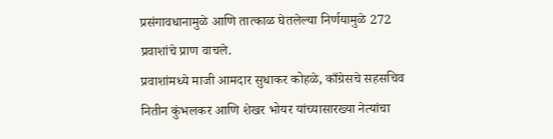प्रसंगावधानामुळे आणि तात्काळ घेतलेल्या निर्णयामुळे 272 प्रवाशांचे प्राण वाचले.
प्रवाशांमध्ये माजी आमदार सुधाकर कोहळे, काँग्रेसचे सहसचिव नितीन कुंभलकर आणि शेखर भोयर यांच्यासारख्या नेत्यांचा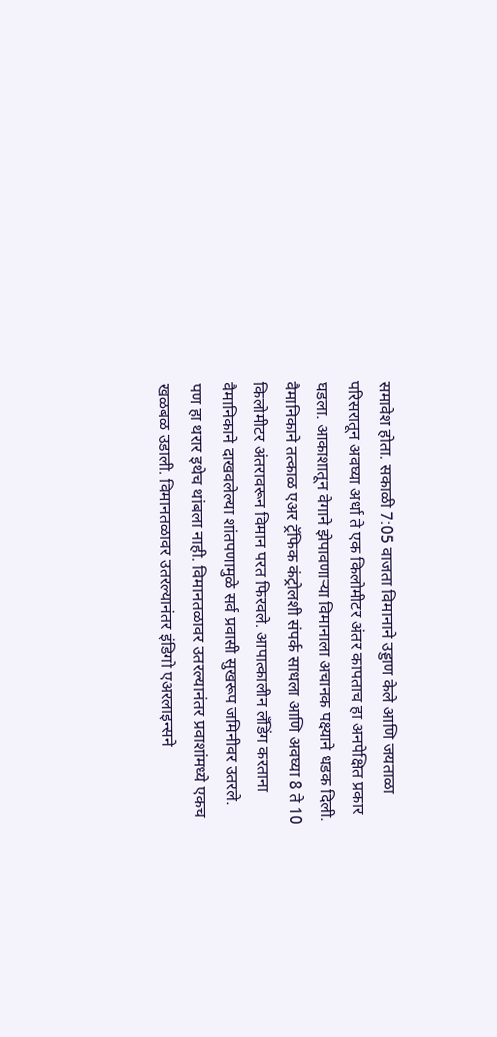समावेश होता. सकाळी 7:05 वाजता विमानाने उड्डाण केले आणि जयताळा परिसरातून अवघ्या अर्धा ते एक किलोमीटर अंतर कापताच हा अनपेक्षित प्रकार घडला. आकाशातून वेगाने झेपावणाऱ्या विमानाला अचानक पक्ष्याने धडक दिली. वैमानिकाने तत्काळ एअर ट्रॅफिक कंट्रोलशी संपर्क साधला आणि अवघ्या 8 ते 10 किलोमीटर अंतरावरून विमान परत फिरवले. आपात्कालीन लँडिंग करताना वैमानिकाने दाखवलेल्या शांतपणामुळे सर्व प्रवासी सुखरूप जमिनीवर उतरले. पण हा थरार इथेच थांबला नाही. विमानतळावर उतरल्यानंतर प्रवाशांमध्ये एकच खळबळ उडाली. विमानतळावर उतरल्यानंतर इंडिगो एअरलाइन्सने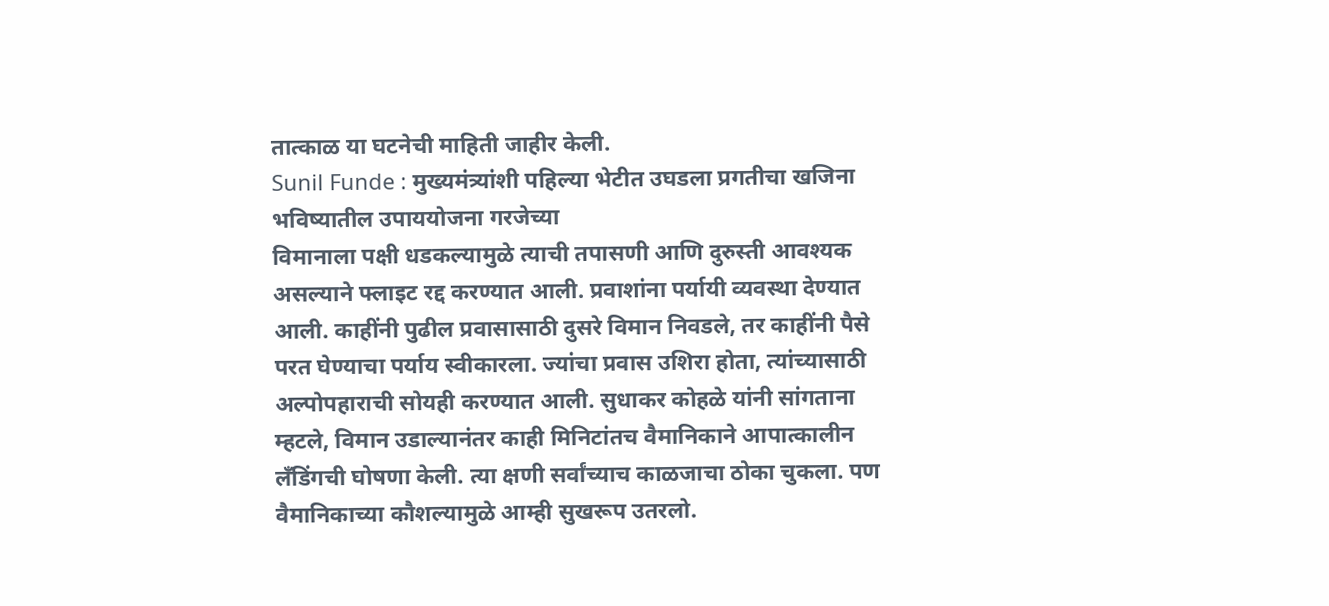तात्काळ या घटनेची माहिती जाहीर केली.
Sunil Funde : मुख्यमंत्र्यांशी पहिल्या भेटीत उघडला प्रगतीचा खजिना
भविष्यातील उपाययोजना गरजेच्या
विमानाला पक्षी धडकल्यामुळे त्याची तपासणी आणि दुरुस्ती आवश्यक असल्याने फ्लाइट रद्द करण्यात आली. प्रवाशांना पर्यायी व्यवस्था देण्यात आली. काहींनी पुढील प्रवासासाठी दुसरे विमान निवडले, तर काहींनी पैसे परत घेण्याचा पर्याय स्वीकारला. ज्यांचा प्रवास उशिरा होता, त्यांच्यासाठी अल्पोपहाराची सोयही करण्यात आली. सुधाकर कोहळे यांनी सांगताना म्हटले, विमान उडाल्यानंतर काही मिनिटांतच वैमानिकाने आपात्कालीन लँडिंगची घोषणा केली. त्या क्षणी सर्वांच्याच काळजाचा ठोका चुकला. पण वैमानिकाच्या कौशल्यामुळे आम्ही सुखरूप उतरलो.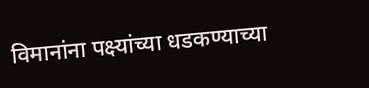विमानांना पक्ष्यांच्या धडकण्याच्या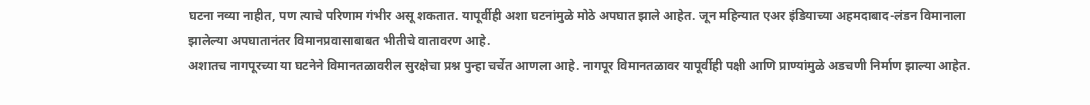घटना नव्या नाहीत, पण त्याचे परिणाम गंभीर असू शकतात. यापूर्वीही अशा घटनांमुळे मोठे अपघात झाले आहेत. जून महिन्यात एअर इंडियाच्या अहमदाबाद-लंडन विमानाला झालेल्या अपघातानंतर विमानप्रवासाबाबत भीतीचे वातावरण आहे.
अशातच नागपूरच्या या घटनेने विमानतळावरील सुरक्षेचा प्रश्न पुन्हा चर्चेत आणला आहे. नागपूर विमानतळावर यापूर्वीही पक्षी आणि प्राण्यांमुळे अडचणी निर्माण झाल्या आहेत.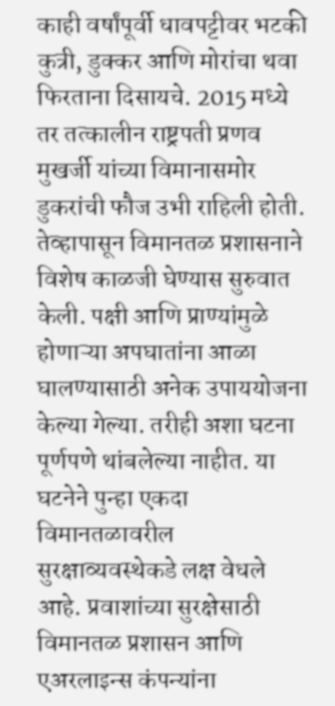काही वर्षांपूर्वी धावपट्टीवर भटकी कुत्री, डुक्कर आणि मोरांचा थवा फिरताना दिसायचे. 2015 मध्ये तर तत्कालीन राष्ट्रपती प्रणव मुखर्जी यांच्या विमानासमोर डुकरांची फौज उभी राहिली होती. तेव्हापासून विमानतळ प्रशासनाने विशेष काळजी घेण्यास सुरुवात केली. पक्षी आणि प्राण्यांमुळे होणाऱ्या अपघातांना आळा घालण्यासाठी अनेक उपाययोजना केल्या गेल्या. तरीही अशा घटना पूर्णपणे थांबलेल्या नाहीत. या घटनेने पुन्हा एकदा विमानतळावरील सुरक्षाव्यवस्थेकडे लक्ष वेधले आहे. प्रवाशांच्या सुरक्षेसाठी विमानतळ प्रशासन आणि एअरलाइन्स कंपन्यांना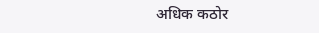अधिक कठोर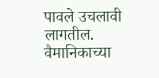पावले उचलावी लागतील. वैमानिकाच्या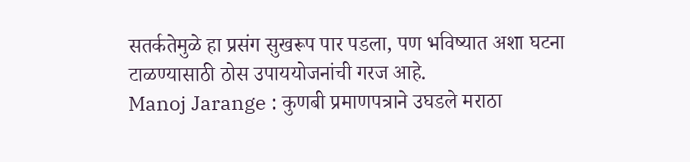सतर्कतेमुळे हा प्रसंग सुखरूप पार पडला, पण भविष्यात अशा घटना टाळण्यासाठी ठोस उपाययोजनांची गरज आहे.
Manoj Jarange : कुणबी प्रमाणपत्राने उघडले मराठा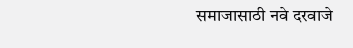समाजासाठी नवे दरवाजे